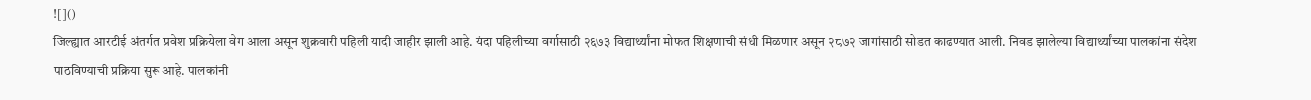![]()
जिल्ह्यात आरटीई अंतर्गत प्रवेश प्रक्रियेला वेग आला असून शुक्रवारी पहिली यादी जाहीर झाली आहे. यंदा पहिलीच्या वर्गासाठी २६७३ विद्यार्थ्यांना मोफत शिक्षणाची संधी मिळणार असून २८७२ जागांसाठी सोडत काढण्यात आली. निवड झालेल्या विद्यार्थ्यांच्या पालकांना संदेश पाठविण्याची प्रक्रिया सुरू आहे. पालकांनी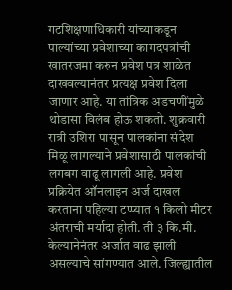गटशिक्षणाधिकारी यांच्याकडून पाल्यांच्या प्रवेशाच्या कागदपत्रांची खातरजमा करुन प्रवेश पत्र शाळेत दाखवल्यानंतर प्रत्यक्ष प्रवेश दिला जाणार आहे. या तांत्रिक अडचणींमुळे थोडासा विलंब होऊ शकतो. शुक्रवारी रात्री उशिरा पासून पालकांना संदेश मिळू लागल्याने प्रवेशासाठी पालकांची लगबग वाढू लागली आहे. प्रवेश प्रक्रियेत ऑनलाइन अर्ज दाखल करताना पहिल्या टप्प्यात १ किलो मीटर अंतराची मर्यादा होती. ती ३ कि.मी. केल्यानेनंतर अर्जात वाढ झाली असल्याचे सांगण्यात आले. जिल्ह्यातील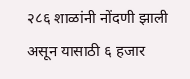२८६ शाळांनी नोंदणी झाली असून यासाठी ६ हजार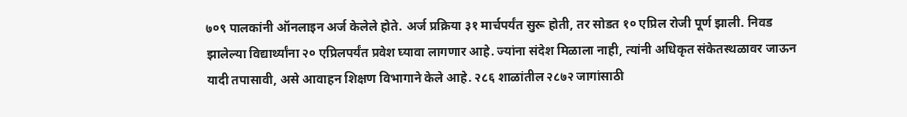७०९ पालकांनी ऑनलाइन अर्ज केलेले होते. अर्ज प्रक्रिया ३१ मार्चपर्यंत सुरू होती, तर सोडत १० एप्रिल रोजी पूर्ण झाली. निवड झालेल्या विद्यार्थ्यांना २० एप्रिलपर्यंत प्रवेश घ्यावा लागणार आहे. ज्यांना संदेश मिळाला नाही, त्यांनी अधिकृत संकेतस्थळावर जाऊन यादी तपासावी, असे आवाहन शिक्षण विभागाने केले आहे. २८६ शाळांतील २८७२ जागांसाठी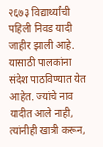२६७३ विद्यार्थ्यांची पहिली निवड यादी जाहीर झाली आहे. यासाठी पालकांना संदेश पाठविण्यात येत आहेत. ज्यांचे नाव यादीत आले नाही, त्यांनीही खात्री करून,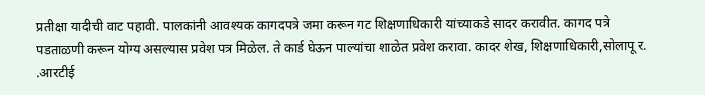प्रतीक्षा यादीची वाट पहावी. पालकांनी आवश्यक कागदपत्रे जमा करून गट शिक्षणाधिकारी यांच्याकडे सादर करावीत. कागद पत्रे पडताळणी करून योग्य असल्यास प्रवेश पत्र मिळेल. ते कार्ड घेऊन पाल्यांचा शाळेत प्रवेश करावा. कादर शेख, शिक्षणाधिकारी,सोलापू र. .आरटीई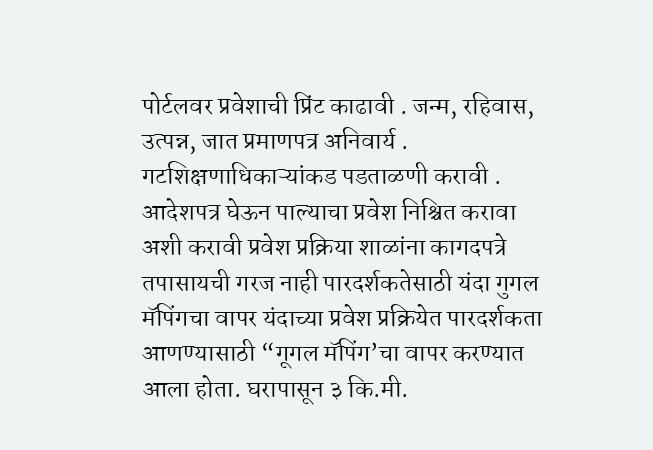पोर्टलवर प्रवेशाची प्रिंट काढावी . जन्म, रहिवास, उत्पन्न, जात प्रमाणपत्र अनिवार्य . गटशिक्षणाधिकाऱ्यांकड पडताळणी करावी . आदेशपत्र घेऊन पाल्याचा प्रवेश निश्चित करावा अशी करावी प्रवेश प्रक्रिया शाळांना कागदपत्रे तपासायची गरज नाही पारदर्शकतेसाठी यंदा गुगल मॅपिंगचा वापर यंदाच्या प्रवेश प्रक्रियेत पारदर्शकता आणण्यासाठी “गूगल मॅपिंग’चा वापर करण्यात आला होता. घरापासून ३ कि.मी.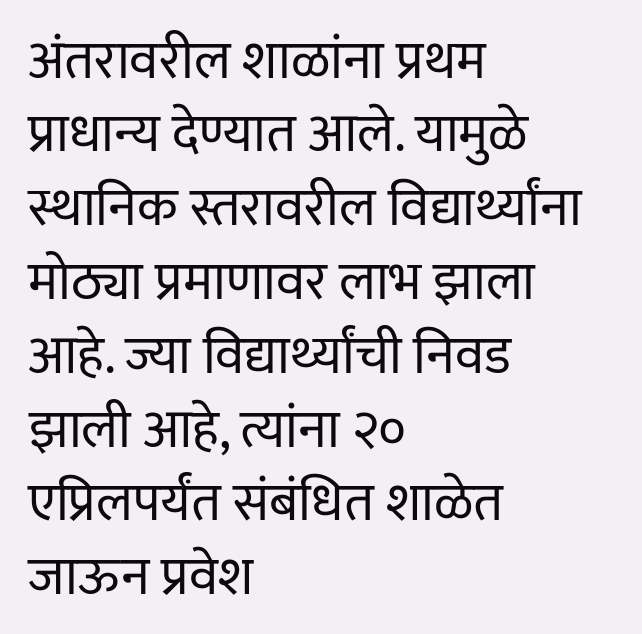अंतरावरील शाळांना प्रथम प्राधान्य देण्यात आले. यामुळे स्थानिक स्तरावरील विद्यार्थ्यांना मोठ्या प्रमाणावर लाभ झाला आहे. ज्या विद्यार्थ्यांची निवड झाली आहे, त्यांना २० एप्रिलपर्यंत संबंधित शाळेत जाऊन प्रवेश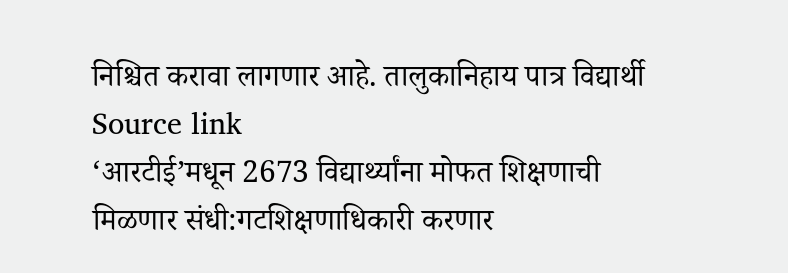निश्चित करावा लागणार आहे. तालुकानिहाय पात्र विद्यार्थी
Source link
‘आरटीई’मधून 2673 विद्यार्थ्यांना मोफत शिक्षणाची मिळणार संधी:गटशिक्षणाधिकारी करणार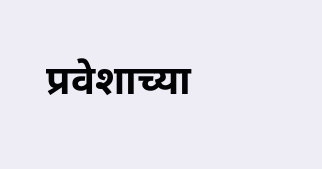प्रवेशाच्या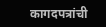कागदपत्रांची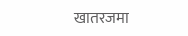खातरजमा